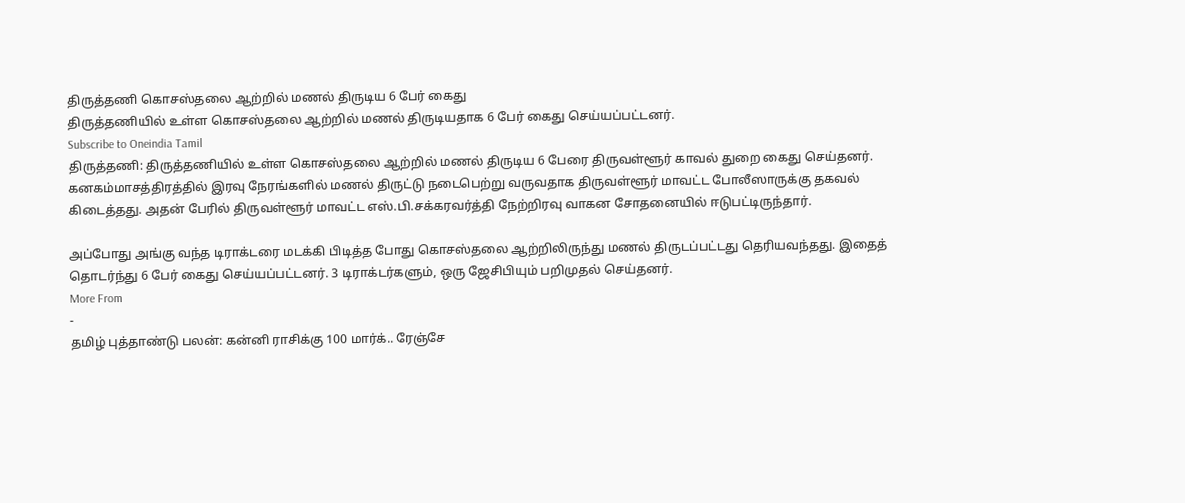திருத்தணி கொசஸ்தலை ஆற்றில் மணல் திருடிய 6 பேர் கைது
திருத்தணியில் உள்ள கொசஸ்தலை ஆற்றில் மணல் திருடியதாக 6 பேர் கைது செய்யப்பட்டனர்.
Subscribe to Oneindia Tamil
திருத்தணி: திருத்தணியில் உள்ள கொசஸ்தலை ஆற்றில் மணல் திருடிய 6 பேரை திருவள்ளூர் காவல் துறை கைது செய்தனர்.
கனகம்மாசத்திரத்தில் இரவு நேரங்களில் மணல் திருட்டு நடைபெற்று வருவதாக திருவள்ளூர் மாவட்ட போலீஸாருக்கு தகவல் கிடைத்தது. அதன் பேரில் திருவள்ளூர் மாவட்ட எஸ்.பி.சக்கரவர்த்தி நேற்றிரவு வாகன சோதனையில் ஈடுபட்டிருந்தார்.

அப்போது அங்கு வந்த டிராக்டரை மடக்கி பிடித்த போது கொசஸ்தலை ஆற்றிலிருந்து மணல் திருடப்பட்டது தெரியவந்தது. இதைத் தொடர்ந்து 6 பேர் கைது செய்யப்பட்டனர். 3 டிராக்டர்களும், ஒரு ஜேசிபியும் பறிமுதல் செய்தனர்.
More From
-
தமிழ் புத்தாண்டு பலன்: கன்னி ராசிக்கு 100 மார்க்.. ரேஞ்சே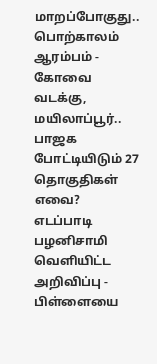மாறப்போகுது.. பொற்காலம் ஆரம்பம் -
கோவை வடக்கு, மயிலாப்பூர்.. பாஜக போட்டியிடும் 27 தொகுதிகள் எவை? எடப்பாடி பழனிசாமி வெளியிட்ட அறிவிப்பு -
பிள்ளையை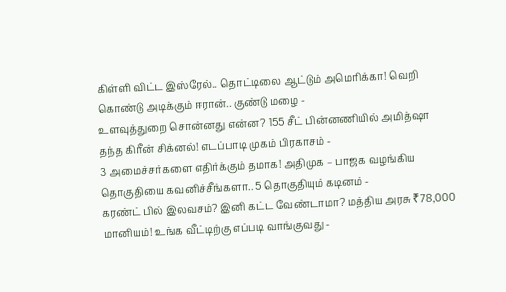கிள்ளி விட்ட இஸ்ரேல்.. தொட்டிலை ஆட்டும் அமெரிக்கா! வெறி கொண்டு அடிக்கும் ஈரான்.. குண்டு மழை -
உளவுத்துறை சொன்னது என்ன? 155 சீட் பின்னணியில் அமித்ஷா தந்த கிரீன் சிக்னல்! எடப்பாடி முகம் பிரகாசம் -
3 அமைச்சர்களை எதிர்க்கும் தமாக! அதிமுக – பாஜக வழங்கிய தொகுதியை கவனிச்சீங்களா.. 5 தொகுதியும் கடினம் -
கரண்ட் பில் இலவசம்? இனி கட்ட வேண்டாமா? மத்திய அரசு ₹78,000 மானியம்! உங்க வீட்டிற்கு எப்படி வாங்குவது -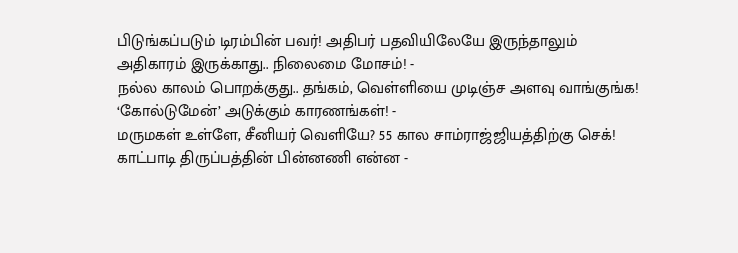பிடுங்கப்படும் டிரம்பின் பவர்! அதிபர் பதவியிலேயே இருந்தாலும் அதிகாரம் இருக்காது.. நிலைமை மோசம்! -
நல்ல காலம் பொறக்குது.. தங்கம், வெள்ளியை முடிஞ்ச அளவு வாங்குங்க! ‘கோல்டுமேன்’ அடுக்கும் காரணங்கள்! -
மருமகள் உள்ளே, சீனியர் வெளியே? 55 கால சாம்ராஜ்ஜியத்திற்கு செக்! காட்பாடி திருப்பத்தின் பின்னணி என்ன -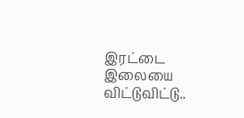இரட்டை இலையை விட்டுவிட்டு..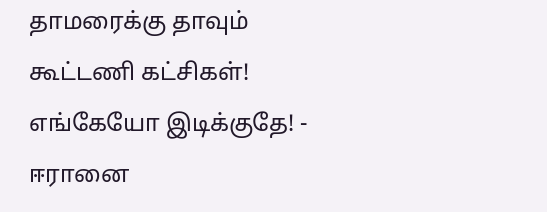தாமரைக்கு தாவும் கூட்டணி கட்சிகள்! எங்கேயோ இடிக்குதே! -
ஈரானை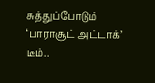சுத்துப்போடும் ‘பாராசூட் அட்டாக்’ டீம்..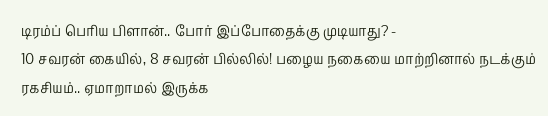டிரம்ப் பெரிய பிளான்.. போர் இப்போதைக்கு முடியாது? -
10 சவரன் கையில், 8 சவரன் பில்லில்! பழைய நகையை மாற்றினால் நடக்கும் ரகசியம்.. ஏமாறாமல் இருக்க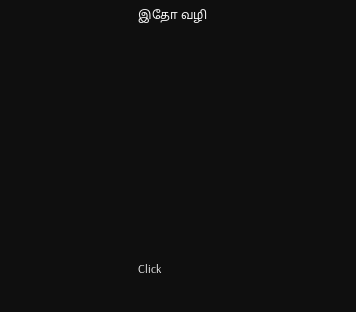இதோ வழி












Click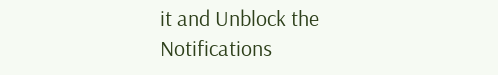it and Unblock the Notifications